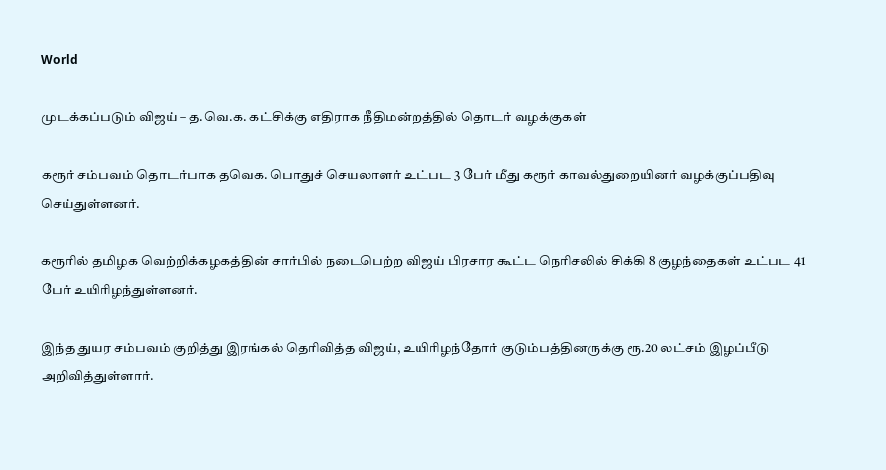World

முடக்கப்படும் விஜய் – த.வெ.க. கட்சிக்கு எதிராக நீதிமன்றத்தில் தொடர் வழக்குகள்

கரூர் சம்பவம் தொடர்பாக தவெக. பொதுச் செயலாளர் உட்பட 3 பேர் மீது கரூர் காவல்துறையினர் வழக்குப்பதிவு செய்துள்ளனர்.

கரூரில் தமிழக வெற்றிக்கழகத்தின் சார்பில் நடைபெற்ற விஜய் பிரசார கூட்ட நெரிசலில் சிக்கி 8 குழந்தைகள் உட்பட 41 பேர் உயிரிழந்துள்ளனர்.

இந்த துயர சம்பவம் குறித்து இரங்கல் தெரிவித்த விஜய், உயிரிழந்தோர் குடும்பத்தினருக்கு ரூ.20 லட்சம் இழப்பீடு அறிவித்துள்ளார்.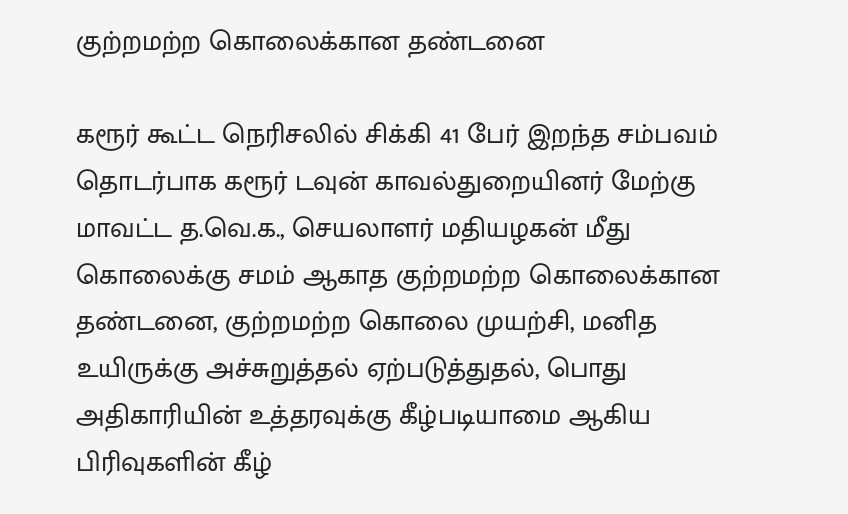குற்றமற்ற கொலைக்கான தண்டனை

கரூர் கூட்ட நெரிசலில் சிக்கி 41 பேர் இறந்த சம்பவம் தொடர்பாக கரூர் டவுன் காவல்துறையினர் மேற்கு மாவட்ட த.வெ.க., செயலாளர் மதியழகன் மீது  கொலைக்கு சமம் ஆகாத குற்றமற்ற கொலைக்கான தண்டனை, குற்றமற்ற கொலை முயற்சி, மனித உயிருக்கு அச்சுறுத்தல் ஏற்படுத்துதல், பொது அதிகாரியின் உத்தரவுக்கு கீழ்படியாமை ஆகிய பிரிவுகளின் கீழ்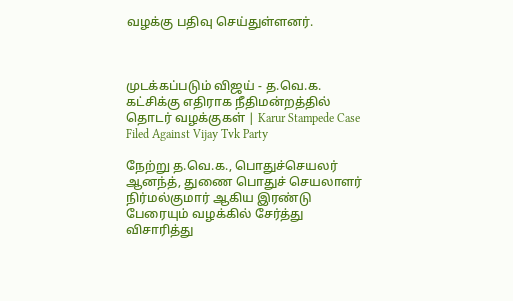வழக்கு பதிவு செய்துள்ளனர்.



முடக்கப்படும் விஜய் - த.வெ.க. கட்சிக்கு எதிராக நீதிமன்றத்தில் தொடர் வழக்குகள் | Karur Stampede Case Filed Against Vijay Tvk Party

நேற்று த.வெ.க., பொதுச்செயலர் ஆனந்த், துணை பொதுச் செயலாளர் நிர்மல்குமார் ஆகிய இரண்டு பேரையும் வழக்கில் சேர்த்து விசாரித்து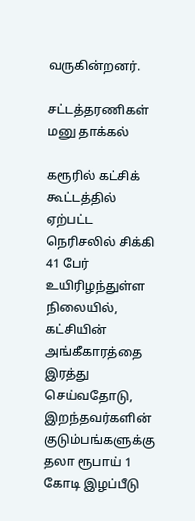வருகின்றனர்.

சட்டத்தரணிகள் மனு தாக்கல்

கரூரில் கட்சிக் கூட்டத்தில் ஏற்பட்ட நெரிசலில் சிக்கி 41 பேர் உயிரிழந்துள்ள நிலையில், கட்சியின் அங்கீகாரத்தை இரத்து செய்வதோடு, இறந்தவர்களின் குடும்பங்களுக்கு தலா ரூபாய் 1 கோடி இழப்பீடு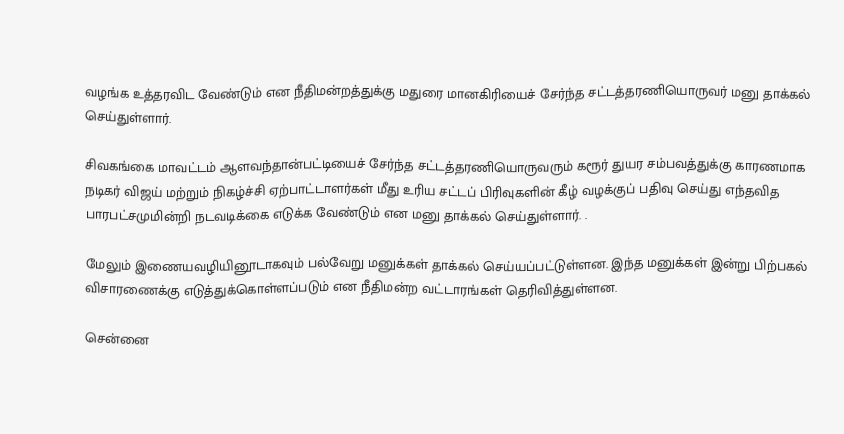வழங்க உத்தரவிட வேண்டும் என நீதிமன்றத்துக்கு மதுரை மானகிரியைச் சேர்ந்த சட்டத்தரணியொருவர் மனு தாக்கல் செய்துள்ளார்.

சிவகங்கை மாவட்டம் ஆளவந்தான்பட்டியைச் சேர்ந்த சட்டத்தரணியொருவரும் கரூர் துயர சம்பவத்துக்கு காரணமாக நடிகர் விஜய் மற்றும் நிகழ்ச்சி ஏற்பாட்டாளர்கள் மீது உரிய சட்டப் பிரிவுகளின் கீழ் வழக்குப் பதிவு செய்து எந்தவித பாரபட்சமுமின்றி நடவடிக்கை எடுக்க வேண்டும் என மனு தாக்கல் செய்துள்ளார். .

மேலும் இணையவழியினூடாகவும் பல்வேறு மனுக்கள் தாக்கல் செய்யப்பட்டுள்ளன. இந்த மனுக்கள் இன்று பிற்பகல் விசாரணைக்கு எடுத்துக்கொள்ளப்படும் என நீதிமன்ற வட்டாரங்கள் தெரிவித்துள்ளன.

சென்னை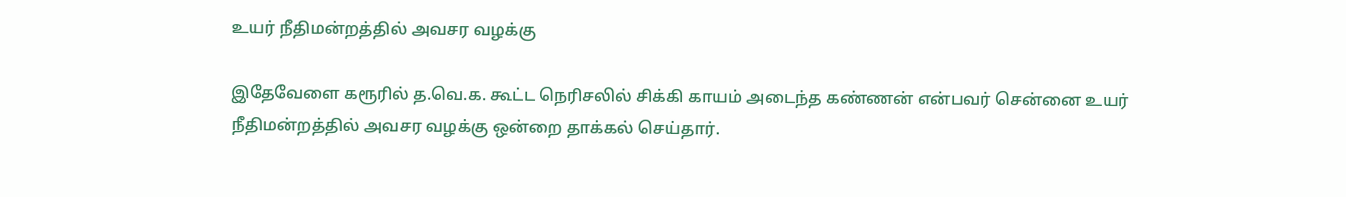உயர் நீதிமன்றத்தில் அவசர வழக்கு

இதேவேளை கரூரில் த.வெ.க. கூட்ட நெரிசலில் சிக்கி காயம் அடைந்த கண்ணன் என்பவர் சென்னை உயர் நீதிமன்றத்தில் அவசர வழக்கு ஒன்றை தாக்கல் செய்தார்.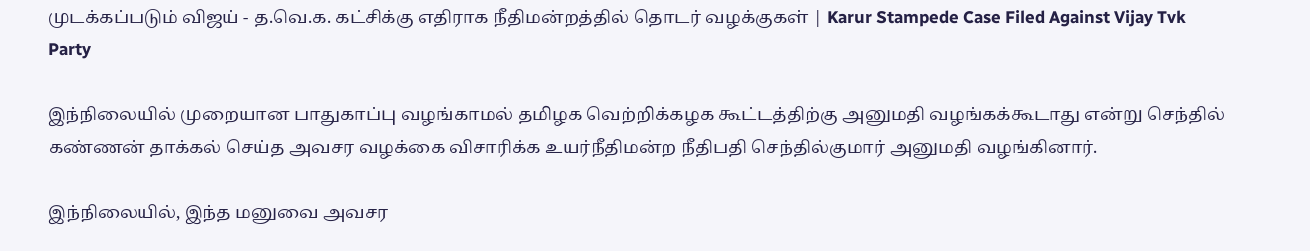முடக்கப்படும் விஜய் - த.வெ.க. கட்சிக்கு எதிராக நீதிமன்றத்தில் தொடர் வழக்குகள் | Karur Stampede Case Filed Against Vijay Tvk Party

இந்நிலையில் முறையான பாதுகாப்பு வழங்காமல் தமிழக வெற்றிக்கழக கூட்டத்திற்கு அனுமதி வழங்கக்கூடாது என்று செந்தில் கண்ணன் தாக்கல் செய்த அவசர வழக்கை விசாரிக்க உயர்நீதிமன்ற நீதிபதி செந்தில்குமார் அனுமதி வழங்கினார்.

இந்நிலையில், இந்த மனுவை அவசர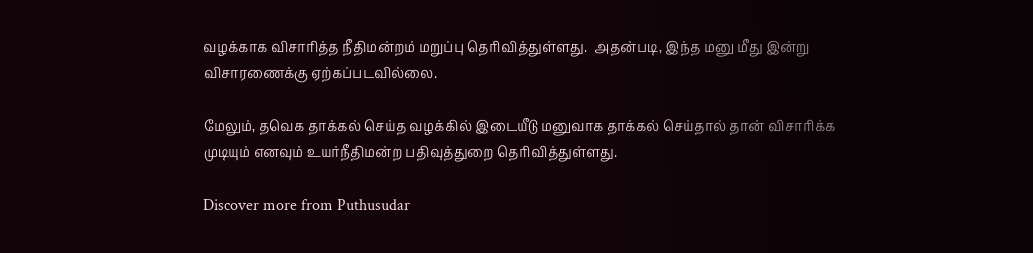வழக்காக விசாரித்த நீதிமன்றம் மறுப்பு தெரிவித்துள்ளது.  அதன்படி, இந்த மனு மீது இன்று விசாரணைக்கு ஏற்கப்படவில்லை.

மேலும், தவெக தாக்கல் செய்த வழக்கில் இடையீடு மனுவாக தாக்கல் செய்தால் தான் விசாரிக்க முடியும் எனவும் உயர்நீதிமன்ற பதிவுத்துறை தெரிவித்துள்ளது.

Discover more from Puthusudar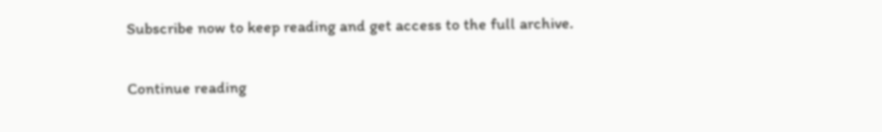Subscribe now to keep reading and get access to the full archive.

Continue reading